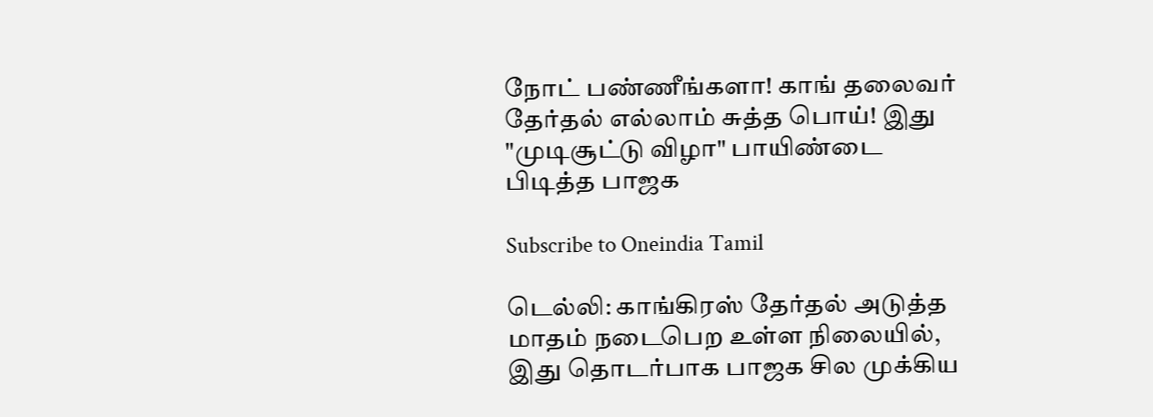நோட் பண்ணீங்களா! காங் தலைவர் தேர்தல் எல்லாம் சுத்த பொய்! இது "முடிசூட்டு விழா" பாயிண்டை பிடித்த பாஜக

Subscribe to Oneindia Tamil

டெல்லி: காங்கிரஸ் தேர்தல் அடுத்த மாதம் நடைபெற உள்ள நிலையில், இது தொடர்பாக பாஜக சில முக்கிய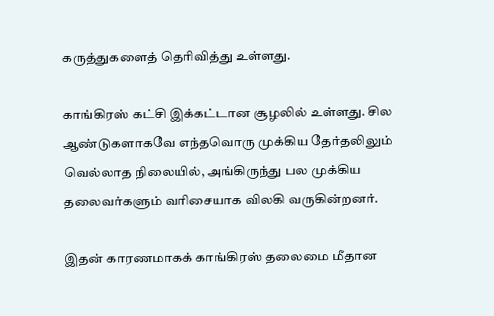கருத்துகளைத் தெரிவித்து உள்ளது.

காங்கிரஸ் கட்சி இக்கட்டான சூழலில் உள்ளது. சில ஆண்டுகளாகவே எந்தவொரு முக்கிய தேர்தலிலும் வெல்லாத நிலையில், அங்கிருந்து பல முக்கிய தலைவர்களும் வரிசையாக விலகி வருகின்றனர்.

இதன் காரணமாகக் காங்கிரஸ் தலைமை மீதான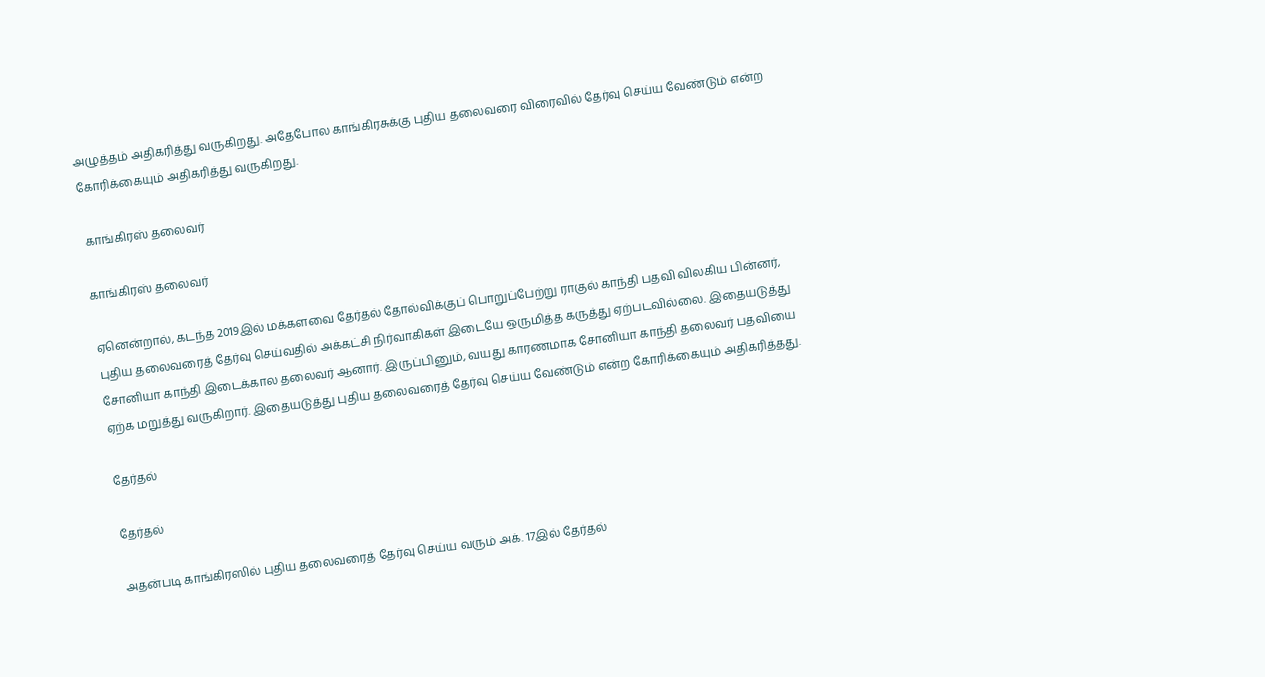அழுத்தம் அதிகரித்து வருகிறது. அதேபோல காங்கிரசுக்கு புதிய தலைவரை விரைவில் தேர்வு செய்ய வேண்டும் என்ற கோரிக்கையும் அதிகரித்து வருகிறது.

 காங்கிரஸ் தலைவர்

காங்கிரஸ் தலைவர்

ஏனென்றால், கடந்த 2019இல் மக்களவை தேர்தல் தோல்விக்குப் பொறுப்பேற்று ராகுல் காந்தி பதவி விலகிய பின்னர், புதிய தலைவரைத் தேர்வு செய்வதில் அக்கட்சி நிர்வாகிகள் இடையே ஒருமித்த கருத்து ஏற்படவில்லை. இதையடுத்து சோனியா காந்தி இடைக்கால தலைவர் ஆனார். இருப்பினும், வயது காரணமாக சோனியா காந்தி தலைவர் பதவியை ஏற்க மறுத்து வருகிறார். இதையடுத்து புதிய தலைவரைத் தேர்வு செய்ய வேண்டும் என்ற கோரிக்கையும் அதிகரித்தது.

தேர்தல்

தேர்தல்

அதன்படி காங்கிரஸில் புதிய தலைவரைத் தேர்வு செய்ய வரும் அக். 17இல் தேர்தல்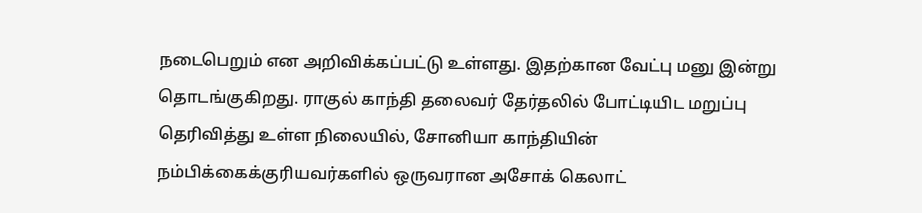நடைபெறும் என அறிவிக்கப்பட்டு உள்ளது. இதற்கான வேட்பு மனு இன்று தொடங்குகிறது. ராகுல் காந்தி தலைவர் தேர்தலில் போட்டியிட மறுப்பு தெரிவித்து உள்ள நிலையில், சோனியா காந்தியின் நம்பிக்கைக்குரியவர்களில் ஒருவரான அசோக் கெலாட்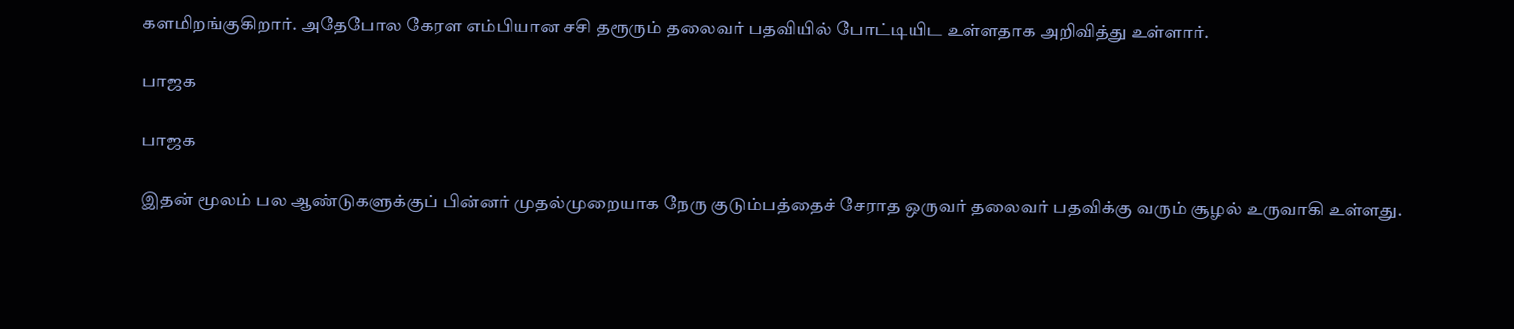களமிறங்குகிறார். அதேபோல கேரள எம்பியான சசி தரூரும் தலைவர் பதவியில் போட்டியிட உள்ளதாக அறிவித்து உள்ளார்.

பாஜக

பாஜக

இதன் மூலம் பல ஆண்டுகளுக்குப் பின்னர் முதல்முறையாக நேரு குடும்பத்தைச் சேராத ஒருவர் தலைவர் பதவிக்கு வரும் சூழல் உருவாகி உள்ளது.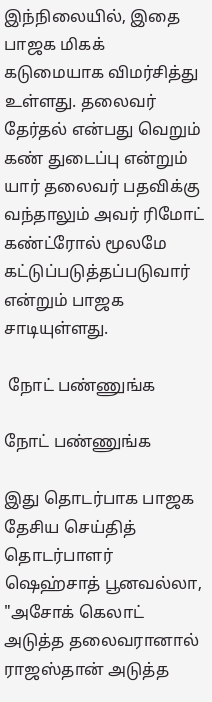இந்நிலையில், இதை பாஜக மிகக் கடுமையாக விமர்சித்து உள்ளது. தலைவர் தேர்தல் என்பது வெறும் கண் துடைப்பு என்றும் யார் தலைவர் பதவிக்கு வந்தாலும் அவர் ரிமோட் கண்ட்ரோல் மூலமே கட்டுப்படுத்தப்படுவார் என்றும் பாஜக சாடியுள்ளது.

 நோட் பண்ணுங்க

நோட் பண்ணுங்க

இது தொடர்பாக பாஜக தேசிய செய்தித் தொடர்பாளர் ஷெஹ்சாத் பூனவல்லா, "அசோக் கெலாட் அடுத்த தலைவரானால் ராஜஸ்தான் அடுத்த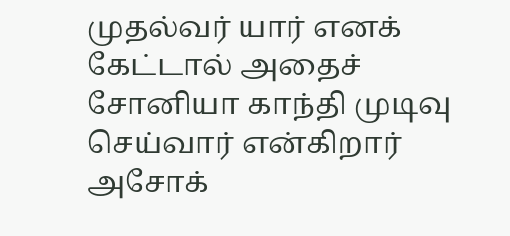முதல்வர் யார் எனக் கேட்டால் அதைச் சோனியா காந்தி முடிவு செய்வார் என்கிறார் அசோக்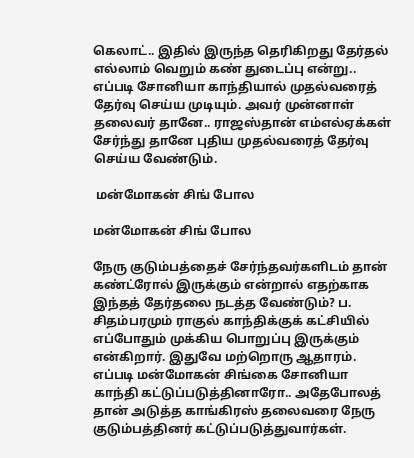கெலாட்.. இதில் இருந்த தெரிகிறது தேர்தல் எல்லாம் வெறும் கண் துடைப்பு என்று.. எப்படி சோனியா காந்தியால் முதல்வரைத் தேர்வு செய்ய முடியும். அவர் முன்னாள் தலைவர் தானே.. ராஜஸ்தான் எம்எல்ஏக்கள் சேர்ந்து தானே புதிய முதல்வரைத் தேர்வு செய்ய வேண்டும்.

 மன்மோகன் சிங் போல

மன்மோகன் சிங் போல

நேரு குடும்பத்தைச் சேர்ந்தவர்களிடம் தான் கண்ட்ரோல் இருக்கும் என்றால் எதற்காக இந்தத் தேர்தலை நடத்த வேண்டும்? ப. சிதம்பரமும் ராகுல் காந்திக்குக் கட்சியில் எப்போதும் முக்கிய பொறுப்பு இருக்கும் என்கிறார். இதுவே மற்றொரு ஆதாரம். எப்படி மன்மோகன் சிங்கை சோனியா காந்தி கட்டுப்படுத்தினாரோ.. அதேபோலத் தான் அடுத்த காங்கிரஸ் தலைவரை நேரு குடும்பத்தினர் கட்டுப்படுத்துவார்கள்.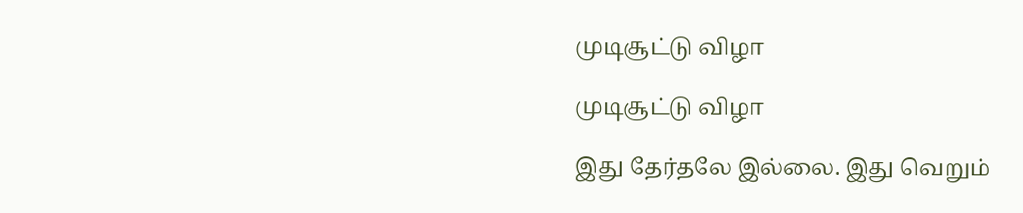முடிசூட்டு விழா

முடிசூட்டு விழா

இது தேர்தலே இல்லை. இது வெறும்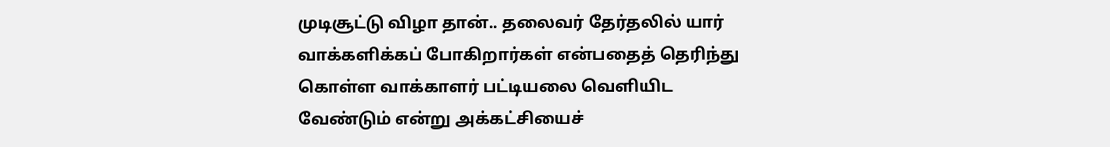முடிசூட்டு விழா தான்.. தலைவர் தேர்தலில் யார் வாக்களிக்கப் போகிறார்கள் என்பதைத் தெரிந்து கொள்ள வாக்காளர் பட்டியலை வெளியிட வேண்டும் என்று அக்கட்சியைச்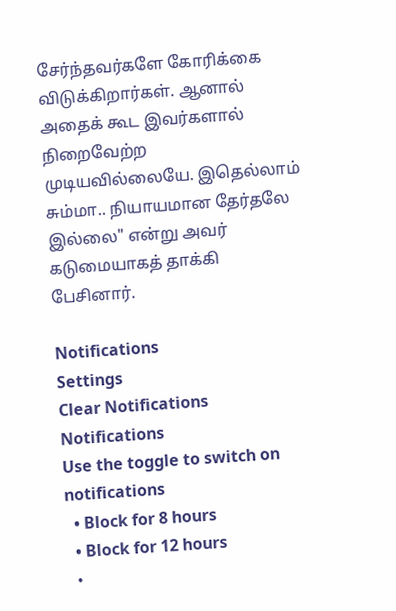சேர்ந்தவர்களே கோரிக்கை விடுக்கிறார்கள். ஆனால் அதைக் கூட இவர்களால் நிறைவேற்ற முடியவில்லையே. இதெல்லாம் சும்மா.. நியாயமான தேர்தலே இல்லை" என்று அவர் கடுமையாகத் தாக்கி பேசினார்.

Notifications
Settings
Clear Notifications
Notifications
Use the toggle to switch on notifications
  • Block for 8 hours
  • Block for 12 hours
  •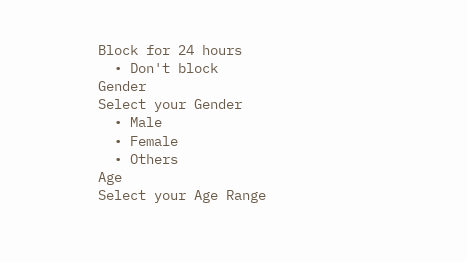Block for 24 hours
  • Don't block
Gender
Select your Gender
  • Male
  • Female
  • Others
Age
Select your Age Range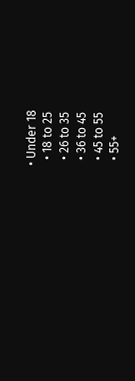• Under 18
  • 18 to 25
  • 26 to 35
  • 36 to 45
  • 45 to 55
  • 55+